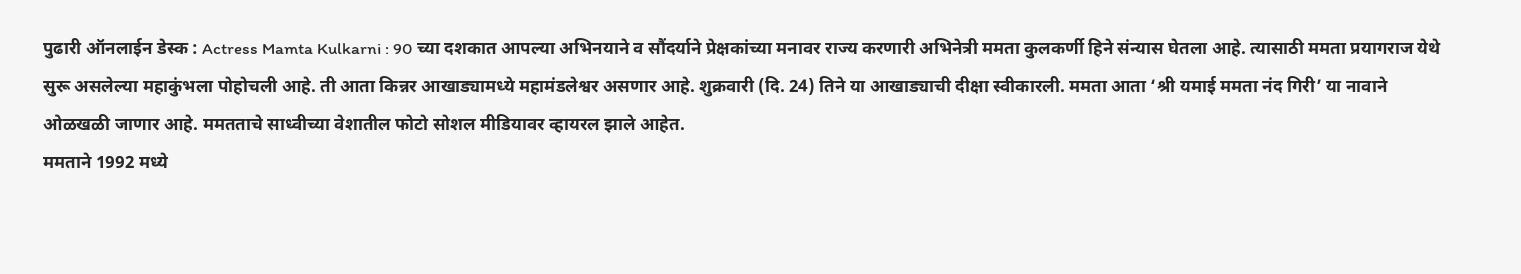पुढारी ऑनलाईन डेस्क : Actress Mamta Kulkarni : 90 च्या दशकात आपल्या अभिनयाने व सौंदर्याने प्रेक्षकांच्या मनावर राज्य करणारी अभिनेत्री ममता कुलकर्णी हिने संन्यास घेतला आहे. त्यासाठी ममता प्रयागराज येथे सुरू असलेल्या महाकुंभला पोहोचली आहे. ती आता किन्नर आखाड्यामध्ये महामंडलेश्वर असणार आहे. शुक्रवारी (दि. 24) तिने या आखाड्याची दीक्षा स्वीकारली. ममता आता ‘श्री यमाई ममता नंद गिरी’ या नावाने ओळखळी जाणार आहे. ममतताचे साध्वीच्या वेशातील फोटो सोशल मीडियावर व्हायरल झाले आहेत.
ममताने 1992 मध्ये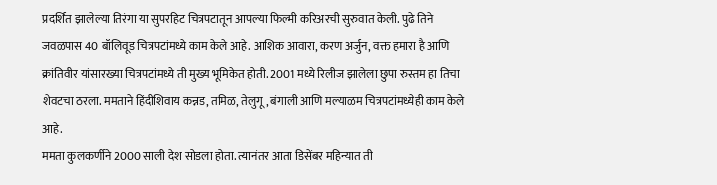प्रदर्शित झालेल्या तिरंगा या सुपरहिट चित्रपटातून आपल्या फिल्मी करिअरची सुरुवात केली. पुढे तिने जवळपास 40 बॉलिवूड चित्रपटांमध्ये काम केले आहे. आशिक आवारा, करण अर्जुन, वक्त हमारा है आणि क्रांतिवीर यांसारख्या चित्रपटांमध्ये ती मुख्य भूमिकेत होती. 2001 मध्ये रिलीज झालेला छुपा रुस्तम हा तिचा शेवटचा ठरला. ममताने हिंदीशिवाय कन्नड, तमिळ, तेलुगू, बंगाली आणि मल्याळम चित्रपटांमध्येही काम केले आहे.
ममता कुलकर्णीने 2000 साली देश सोडला होता. त्यानंतर आता डिसेंबर महिन्यात ती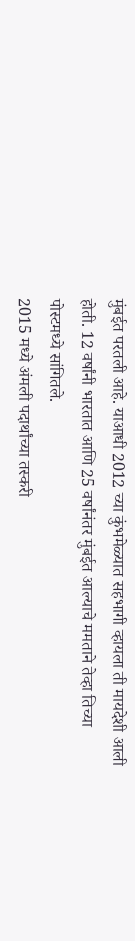मुंबईत परतली आहे. याआधी 2012 च्या कुंभमेळ्यात सहभागी व्हायला ती मायदेशी आली होती. 12 वर्षांनी भारतात आणि 25 वर्षांनंतर मुंबईत आल्याचे ममताने तेव्हा तिच्या पोस्टमध्ये सांगितले.
2015 मध्ये अंमली पदार्थांच्या तस्करी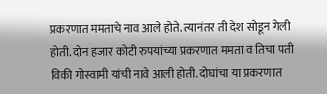प्रकरणात ममताचे नाव आले होते. त्यानंतर ती देश सोडून गेली होती. दोन हजार कोटी रुपयांच्या प्रकरणात ममता व तिचा पती विकी गोस्वामी यांची नावे आली होती. दोघांचा या प्रकरणात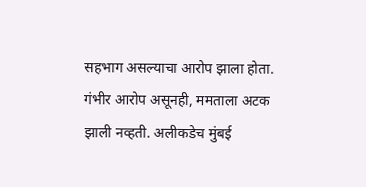सहभाग असल्याचा आरोप झाला होता. गंभीर आरोप असूनही, ममताला अटक झाली नव्हती. अलीकडेच मुंबई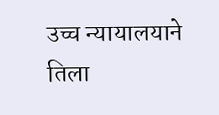उच्च न्यायालयाने तिला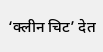‘क्लीन चिट’ देत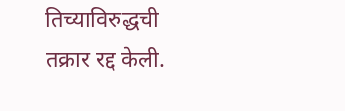तिच्याविरुद्धची तक्रार रद्द केली.